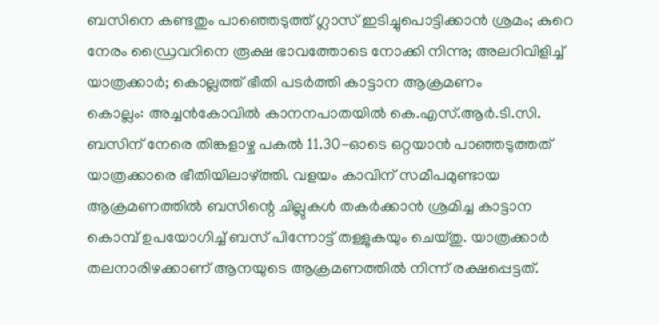ബസിനെ കണ്ടതും പാഞ്ഞെടുത്ത് ഗ്ലാസ് ഇടിച്ചുപൊട്ടിക്കാൻ ശ്രമം; കുറെ നേരം ഡ്രൈവറിനെ രൂക്ഷ ഭാവത്തോടെ നോക്കി നിന്നു; അലറിവിളിച്ച് യാത്രക്കാർ; കൊല്ലത്ത് ഭീതി പടർത്തി കാട്ടാന ആക്രമണം
കൊല്ലം: അച്ചൻകോവിൽ കാനനപാതയിൽ കെ.എസ്.ആർ.ടി.സി. ബസിന് നേരെ തിങ്കളാഴ്ച പകൽ 11.30-ഓടെ ഒറ്റയാൻ പാഞ്ഞടുത്തത് യാത്രക്കാരെ ഭീതിയിലാഴ്ത്തി. വളയം കാവിന് സമീപമുണ്ടായ ആക്രമണത്തിൽ ബസിന്റെ ചില്ലുകൾ തകർക്കാൻ ശ്രമിച്ച കാട്ടാന കൊമ്പ് ഉപയോഗിച്ച് ബസ് പിന്നോട്ട് തള്ളുകയും ചെയ്തു. യാത്രക്കാർ തലനാരിഴക്കാണ് ആനയുടെ ആക്രമണത്തിൽ നിന്ന് രക്ഷപ്പെട്ടത്.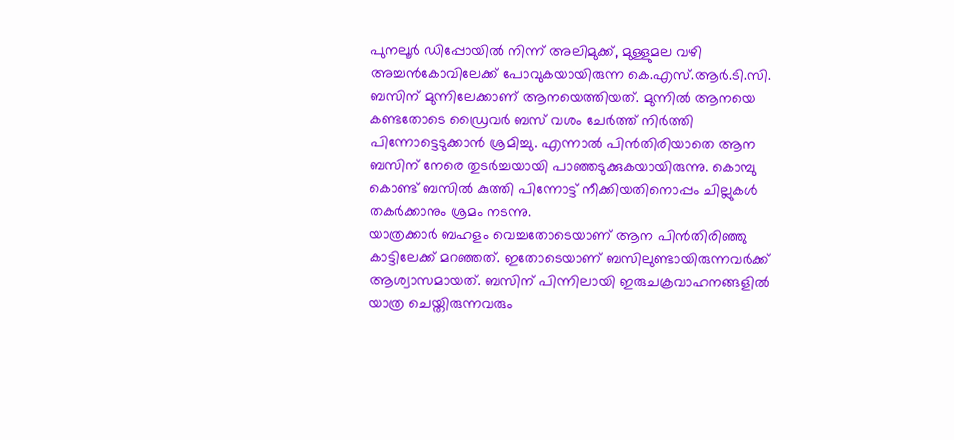പുനലൂർ ഡിപ്പോയിൽ നിന്ന് അലിമുക്ക്, മുള്ളുമല വഴി അച്ചൻകോവിലേക്ക് പോവുകയായിരുന്ന കെ.എസ്.ആർ.ടി.സി. ബസിന് മുന്നിലേക്കാണ് ആനയെത്തിയത്. മുന്നിൽ ആനയെ കണ്ടതോടെ ഡ്രൈവർ ബസ് വശം ചേർത്ത് നിർത്തി പിന്നോട്ടെടുക്കാൻ ശ്രമിച്ചു. എന്നാൽ പിൻതിരിയാതെ ആന ബസിന് നേരെ തുടർച്ചയായി പാഞ്ഞടുക്കുകയായിരുന്നു. കൊമ്പു കൊണ്ട് ബസിൽ കുത്തി പിന്നോട്ട് നീക്കിയതിനൊപ്പം ചില്ലുകൾ തകർക്കാനും ശ്രമം നടന്നു.
യാത്രക്കാർ ബഹളം വെച്ചതോടെയാണ് ആന പിൻതിരിഞ്ഞു കാട്ടിലേക്ക് മറഞ്ഞത്. ഇതോടെയാണ് ബസിലുണ്ടായിരുന്നവർക്ക് ആശ്വാസമായത്. ബസിന് പിന്നിലായി ഇരുചക്രവാഹനങ്ങളിൽ യാത്ര ചെയ്തിരുന്നവരും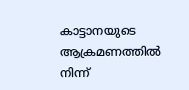കാട്ടാനയുടെ ആക്രമണത്തിൽ നിന്ന്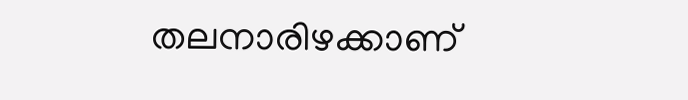തലനാരിഴക്കാണ്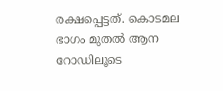രക്ഷപ്പെട്ടത്. കൊടമല ഭാഗം മുതൽ ആന റോഡിലൂടെ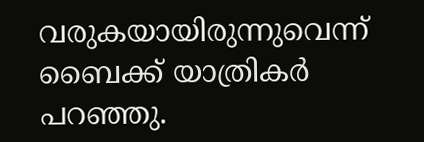വരുകയായിരുന്നുവെന്ന് ബൈക്ക് യാത്രികർ പറഞ്ഞു.